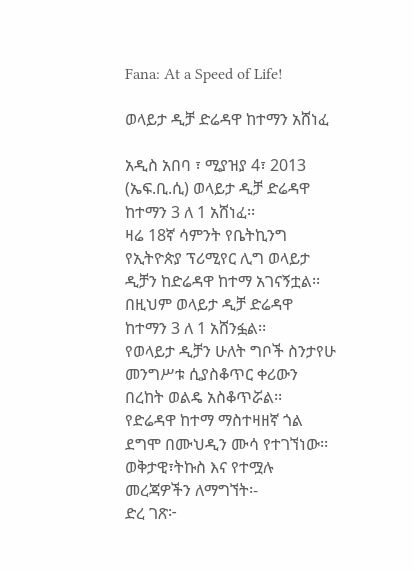Fana: At a Speed of Life!

ወላይታ ዲቻ ድሬዳዋ ከተማን አሸነፈ

አዲስ አበባ ፣ ሚያዝያ 4፣ 2013 (ኤፍ.ቢ.ሲ) ወላይታ ዲቻ ድሬዳዋ ከተማን 3 ለ 1 አሸነፈ፡፡
ዛሬ 18ኛ ሳምንት የቤትኪንግ የኢትዮጵያ ፕሪሚየር ሊግ ወላይታ ዲቻን ከድሬዳዋ ከተማ አገናኝቷል፡፡
በዚህም ወላይታ ዲቻ ድሬዳዋ ከተማን 3 ለ 1 አሸንፏል፡፡
የወላይታ ዲቻን ሁለት ግቦች ስንታየሁ መንግሥቱ ሲያስቆጥር ቀሪውን በረከት ወልዴ አስቆጥሯል፡፡
የድሬዳዋ ከተማ ማስተዛዘኛ ጎል ደግሞ በሙህዲን ሙሳ የተገኘነው፡፡
ወቅታዊ፣ትኩስ እና የተሟሉ መረጃዎችን ለማግኘት፡-
ድረ ገጽ፦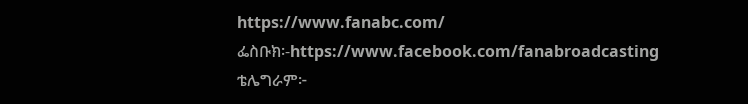https://www.fanabc.com/
ፌስቡክ፡-https://www.facebook.com/fanabroadcasting
ቴሌግራም፦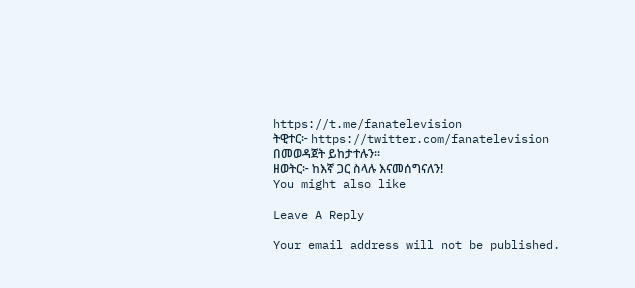https://t.me/fanatelevision
ትዊተር፦ https://twitter.com/fanatelevision በመወዳጀት ይከታተሉን፡፡
ዘወትር፦ ከእኛ ጋር ስላሉ እናመሰግናለን!
You might also like

Leave A Reply

Your email address will not be published.